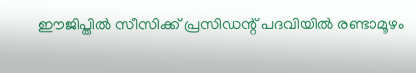ഈജിപ്തില്‍ സീസിക്ക് പ്രസിഡന്റ് പദവിയില്‍ രണ്ടാമൂഴം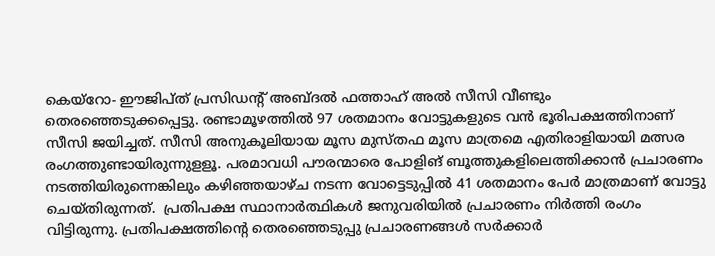കെയ്‌റോ- ഈജിപ്ത് പ്രസിഡന്റ് അബ്ദല്‍ ഫത്താഹ് അല്‍ സീസി വീണ്ടും തെരഞ്ഞെടുക്കപ്പെട്ടു. രണ്ടാമൂഴത്തില്‍ 97 ശതമാനം വോട്ടുകളുടെ വന്‍ ഭൂരിപക്ഷത്തിനാണ് സീസി ജയിച്ചത്. സീസി അനുകൂലിയായ മൂസ മുസ്തഫ മൂസ മാത്രമെ എതിരാളിയായി മത്സര രംഗത്തുണ്ടായിരുന്നുളളൂ. പരമാവധി പൗരന്മാരെ പോളിങ് ബൂത്തുകളിലെത്തിക്കാന്‍ പ്രചാരണം നടത്തിയിരുന്നെങ്കിലും കഴിഞ്ഞയാഴ്ച നടന്ന വോട്ടെടുപ്പില്‍ 41 ശതമാനം പേര്‍ മാത്രമാണ് വോട്ടു ചെയ്തിരുന്നത്.  പ്രതിപക്ഷ സ്ഥാനാര്‍ത്ഥികള്‍ ജനുവരിയില്‍ പ്രചാരണം നിര്‍ത്തി രംഗം വിട്ടിരുന്നു. പ്രതിപക്ഷത്തിന്റെ തെരഞ്ഞെടുപ്പു പ്രചാരണങ്ങള്‍ സര്‍ക്കാര്‍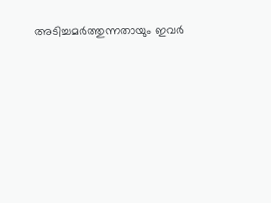അടിച്ചമര്‍ത്തുന്നതായും ഇവര്‍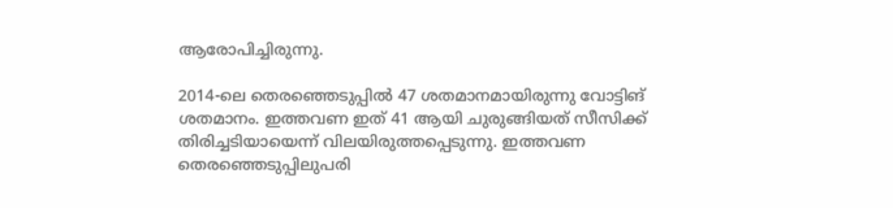ആരോപിച്ചിരുന്നു.

2014-ലെ തെരഞ്ഞെടുപ്പില്‍ 47 ശതമാനമായിരുന്നു വോട്ടിങ് ശതമാനം. ഇത്തവണ ഇത് 41 ആയി ചുരുങ്ങിയത് സീസിക്ക് തിരിച്ചടിയായെന്ന് വിലയിരുത്തപ്പെടുന്നു. ഇത്തവണ തെരഞ്ഞെടുപ്പിലുപരി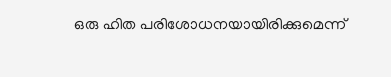ഒരു ഹിത പരിശോധനയായിരിക്കുമെന്ന്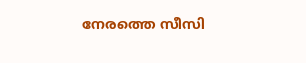നേരത്തെ സീസി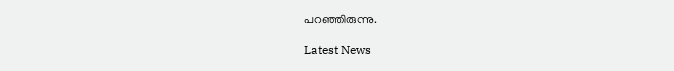പറഞ്ഞിരുന്നു.

Latest News